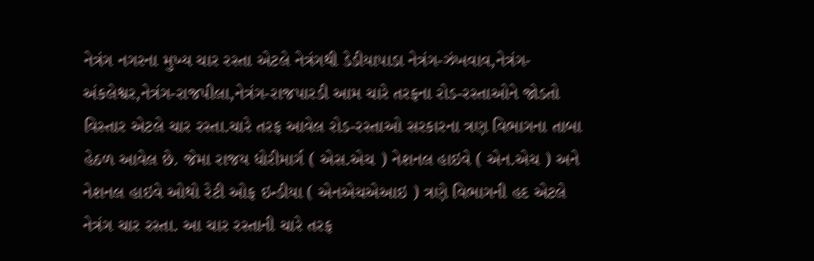નેત્રંગ નગરના મુખ્ય ચાર રસ્તા એટલે નેત્રંગથી ડેડીયાપાડા નેત્રંગ-ઝંખવાવ,નેત્રંગ-અંકલેશ્વર,નેત્રંગ-રાજપીલા,નેત્રંગ-રાજપારડી આમ ચારે તરફના રોડ-રસ્તાઓને જોડતો વિસ્તાર એટલે ચાર રસ્તા.ચારે તરફ આવેલ રોડ-રસ્તાઓ સરકારના ત્રણ વિભાગના તાબા હેઠળ આવેલ છે. જેમા રાજય ધોરીમાર્ગ ( એસ.એચ ) નેશનલ હાઇવે ( એન.એચ ) અને નેશનલ હાઇવે ઓથો રેટી ઓફ ઇન્ડીયા ( એનએચએઆઇ ) ત્રણે વિભાગની હદ એટલે નેત્રંગ ચાર રસ્તા. આ ચાર રસ્તાની ચારે તરફ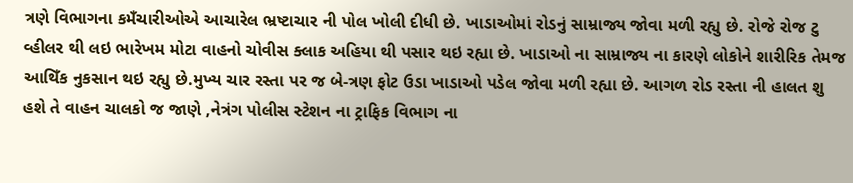ત્રણે વિભાગના કમઁચારીઓએ આચારેલ ભ્રષ્ટાચાર ની પોલ ખોલી દીધી છે. ખાડાઓમાં રોડનું સામ્રાજ્ય જોવા મળી રહ્યુ છે. રોજે રોજ ટુ વ્હીલર થી લઇ ભારેખમ મોટા વાહનો ચોવીસ ક્લાક અહિયા થી પસાર થઇ રહ્યા છે. ખાડાઓ ના સામ્રાજ્ય ના કારણે લોકોને શારીરિક તેમજ આથિઁક નુકસાન થઇ રહ્યુ છે.મુખ્ય ચાર રસ્તા પર જ બે-ત્રણ ફોટ ઉડા ખાડાઓ પડેલ જોવા મળી રહ્યા છે. આગળ રોડ રસ્તા ની હાલત શુ હશે તે વાહન ચાલકો જ જાણે ,નેત્રંગ પોલીસ સ્ટેશન ના ટ્રાફિક વિભાગ ના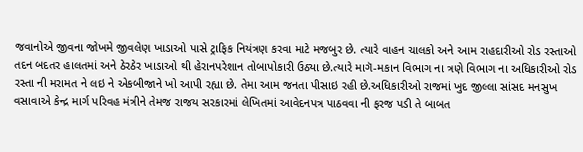જવાનોએ જીવના જોખમે જીવલેણ ખાડાઓ પાસે ટ્રાફિક નિયંત્રણ કરવા માટે મજબુર છે. ત્યારે વાહન ચાલકો અને આમ રાહદારીઓ રોડ રસ્તાઓ તદન બદતર હાલતમાં અને ઠેરઠેર ખાડાઓ થી હેરાનપરેશાન તોબાપોકારી ઉઠ્યા છે.ત્યારે માગૅ-મકાન વિભાગ ના ત્રણે વિભાગ ના અધિકારીઓ રોડ રસ્તા ની મરામત ને લઇ ને એકબીજાને ખો આપી રહ્યા છે. તેમા આમ જનતા પીસાઇ રહી છે.અધિકારીઓ રાજમાં ખુદ જીલ્લા સાંસદ મનસુખ વસાવાએ કેન્દ્ર માર્ગ પરિવહ મંત્રીને તેમજ રાજય સરકારમાં લેખિતમાં આવેદનપત્ર પાઠવવા ની ફરજ પડી તે બાબત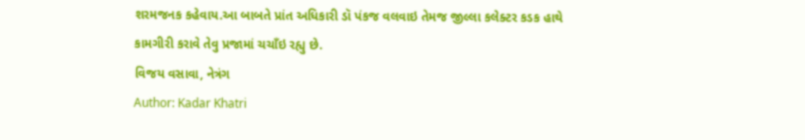શરમજનક કહેવાય.આ બાબતે પ્રાંત અધિકારી ડૉ પંકજ વલવાઇ તેમજ જીલ્લા કલેક્ટર કડક હાથે કામગીરી કરાવે તેવુ પ્રજામાં ચચાઁઇ રહ્યુ છે.
વિજય વસાવા, નેત્રંગ
Author: Kadar Khatri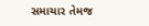સમાચાર તેમજ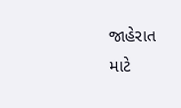જાહેરાત માટે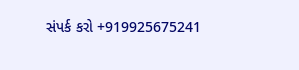સંપર્ક કરો +919925675241